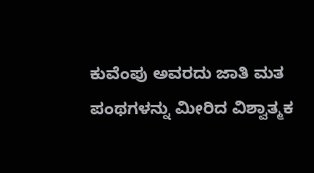ಕುವೆಂಪು ಅವರದು ಜಾತಿ ಮತ ಪಂಥಗಳನ್ನು ಮೀರಿದ ವಿಶ್ವಾತ್ಮಕ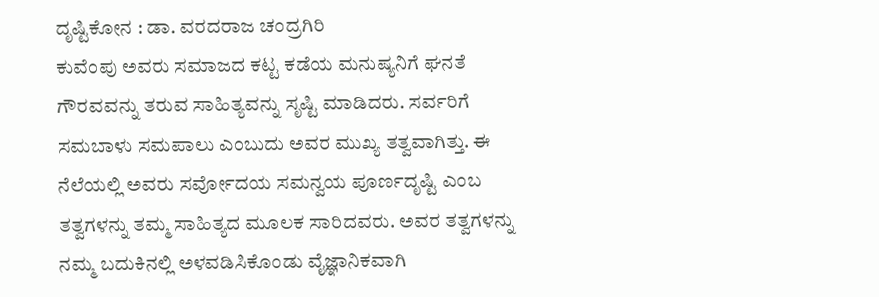ದೃಷ್ಟಿಕೋನ : ಡಾ. ವರದರಾಜ ಚಂದ್ರಗಿರಿ
ಕುವೆಂಪು ಅವರು ಸಮಾಜದ ಕಟ್ಟ ಕಡೆಯ ಮನುಷ್ಯನಿಗೆ ಘನತೆ ಗೌರವವನ್ನು ತರುವ ಸಾಹಿತ್ಯವನ್ನು ಸೃಷ್ಟಿ ಮಾಡಿದರು. ಸರ್ವರಿಗೆ ಸಮಬಾಳು ಸಮಪಾಲು ಎಂಬುದು ಅವರ ಮುಖ್ಯ ತತ್ವವಾಗಿತ್ತು. ಈ ನೆಲೆಯಲ್ಲಿ ಅವರು ಸರ್ವೋದಯ ಸಮನ್ವಯ ಪೂರ್ಣದೃಷ್ಟಿ ಎಂಬ ತತ್ವಗಳನ್ನು ತಮ್ಮ ಸಾಹಿತ್ಯದ ಮೂಲಕ ಸಾರಿದವರು. ಅವರ ತತ್ವಗಳನ್ನು ನಮ್ಮ ಬದುಕಿನಲ್ಲಿ ಅಳವಡಿಸಿಕೊಂಡು ವೈಜ್ಞಾನಿಕವಾಗಿ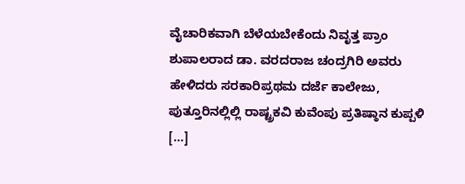ವೈಚಾರಿಕವಾಗಿ ಬೆಳೆಯಬೇಕೆಂದು ನಿವೃತ್ತ ಪ್ರಾಂ ಶುಪಾಲರಾದ ಡಾ. ವರದರಾಜ ಚಂದ್ರಗಿರಿ ಅವರು ಹೇಳಿದರು ಸರಕಾರಿಪ್ರಥಮ ದರ್ಜೆ ಕಾಲೇಜು, ಪುತ್ತೂರಿನಲ್ಲಿಲ್ಲಿ ರಾಷ್ಟ್ರಕವಿ ಕುವೆಂಪು ಪ್ರತಿಷ್ಠಾನ ಕುಪ್ಪಳಿ […]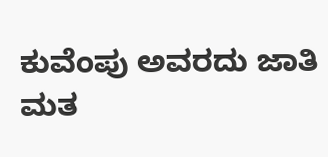ಕುವೆಂಪು ಅವರದು ಜಾತಿ ಮತ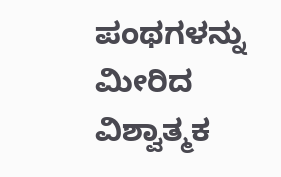ಪಂಥಗಳನ್ನು ಮೀರಿದ ವಿಶ್ವಾತ್ಮಕ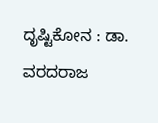ದೃಷ್ಟಿಕೋನ : ಡಾ. ವರದರಾಜ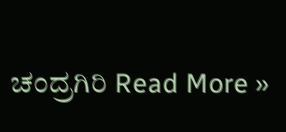ಚಂದ್ರಗಿರಿ Read More »